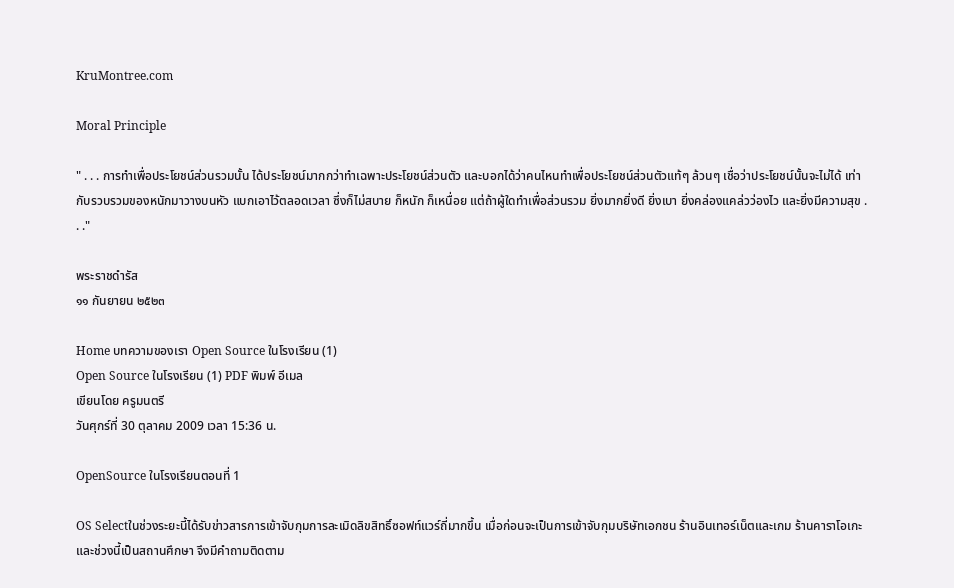KruMontree.com

Moral Principle

" . . . การทำเพื่อประโยชน์ส่วนรวมนั้น ได้ประโยชน์มากกว่าทำเฉพาะประโยชน์ส่วนตัว และบอกได้ว่าคนไหนทำเพื่อประโยชน์ส่วนตัวแท้ๆ ล้วนๆ เชื่อว่าประโยชน์นั้นจะไม่ได้ เท่ากับรวบรวมของหนักมาวางบนหัว แบกเอาไว้ตลอดเวลา ซึ่งก็ไม่สบาย ก็หนัก ก็เหนื่อย แต่ถ้าผู้ใดทำเพื่อส่วนรวม ยิ่งมากยิ่งดี ยิ่งเบา ยิ่งคล่องแคล่วว่องไว และยิ่งมีความสุข . . ."

พระราชดำรัส
๑๑ กันยายน ๒๕๒๓

Home บทความของเรา Open Source ในโรงเรียน (1)
Open Source ในโรงเรียน (1) PDF พิมพ์ อีเมล
เขียนโดย ครูมนตรี
วันศุกร์ที่ 30 ตุลาคม 2009 เวลา 15:36 น.

OpenSource ในโรงเรียนตอนที่ 1

OS Selectในช่วงระยะนี้ได้รับข่าวสารการเข้าจับกุมการละเมิดลิขสิทธิ์ซอฟท์แวร์ถี่มากขึ้น เมื่อก่อนจะเป็นการเข้าจับกุมบริษัทเอกชน ร้านอินเทอร์เน็ตและเกม ร้านคาราโอเกะ และช่วงนี้เป็นสถานศึกษา จึงมีคำถามติดตาม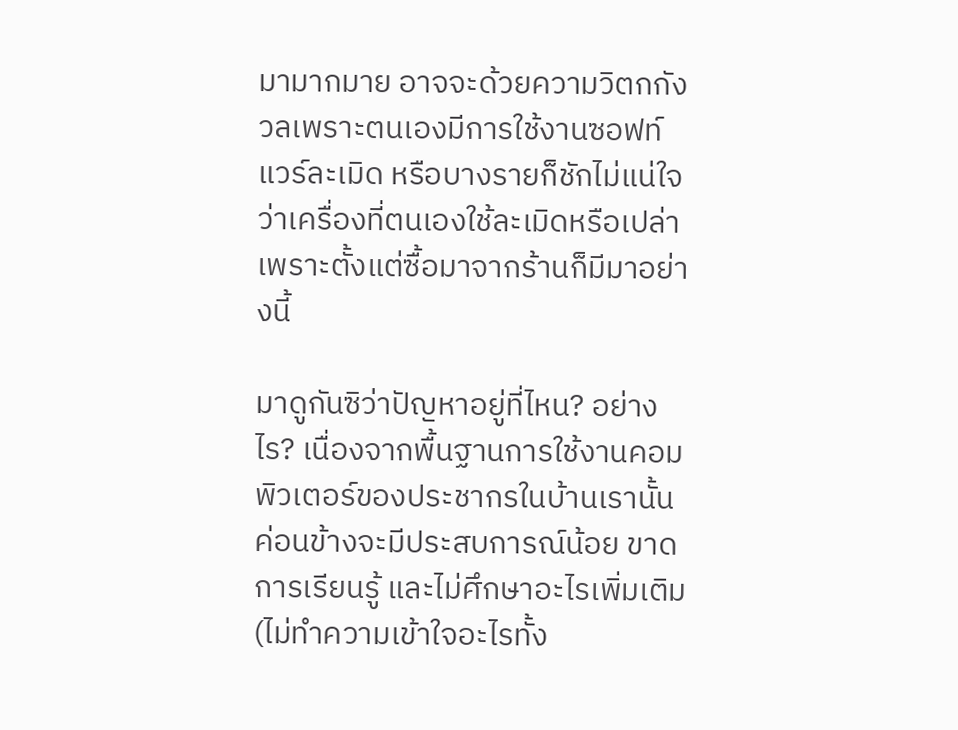มามากมาย อาจจะด้วยความวิตกกังวลเพราะตนเองมีการใช้งานซอฟท์แวร์ละเมิด หรือบางรายก็ชักไม่แน่ใจว่าเครื่องที่ตนเองใช้ละเมิดหรือเปล่า เพราะตั้งแต่ซื้อมาจากร้านก็มีมาอย่างนี้

มาดูกันซิว่าปัญหาอยู่ที่ไหน? อย่างไร? เนื่องจากพื้นฐานการใช้งานคอมพิวเตอร์ของประชากรในบ้านเรานั้น ค่อนข้างจะมีประสบการณ์น้อย ขาดการเรียนรู้ และไม่ศึกษาอะไรเพิ่มเติม (ไม่ทำความเข้าใจอะไรทั้ง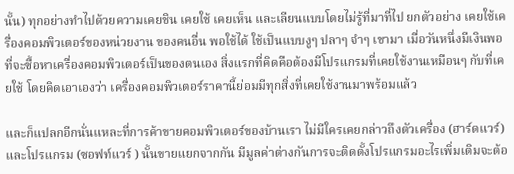นั้น) ทุกอย่างทำไปด้วยความเคยชิน เคยใช้ เคยเห็น และเลียนแบบโดยไม่รู้ที่มาที่ไป ยกตัวอย่าง เคยใช้เครื่องคอมพิวเตอร์ของหน่วยงาน ของคนอื่น พอใช้ได้ ใช้เป็นแบบงูๆ ปลาๆ จำๆ เขามา เมื่อวันหนึ่งมีเงินพอที่จะซื้อหาเครื่องคอมพิวเตอร์เป็นของตนเอง สิ่งแรกที่คิดคือต้องมีโปรแกรมที่เคยใช้งานเหมือนๆ กับที่เคยใช้ โดยคิดเอาเองว่า เครื่องคอมพิวเตอร์ราคานี้ย่อมมีทุกสิ่งที่เคยใช้งานมาพร้อมแล้ว

และก็แปลกอีกนั่นแหละที่การค้าขายคอมพิวเตอร์ของบ้านเรา ไม่มีใครเคยกล่าวถึงตัวเครื่อง (ฮาร์ดแวร์) และโปรแกรม (ซอฟท์แวร์ ) นั้นขายแยกจากกัน มีมูลค่าต่างกันการจะติดตั้งโปรแกรมอะไรเพิ่มเติมจะต้อ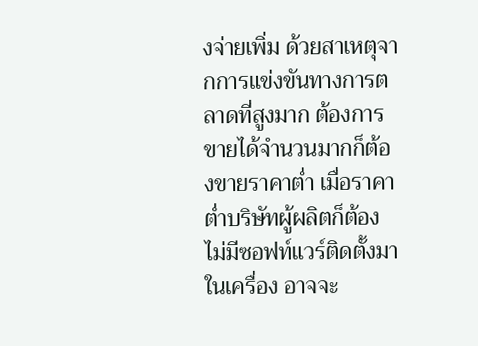งจ่ายเพิ่ม ด้วยสาเหตุจากการแข่งขันทางการตลาดที่สูงมาก ต้องการขายได้จำนวนมากก็ต้องขายราคาต่ำ เมื่อราคาต่ำบริษัทผู้ผลิตก็ต้องไม่มีซอฟท์แวร์ติดตั้งมาในเครื่อง อาจจะ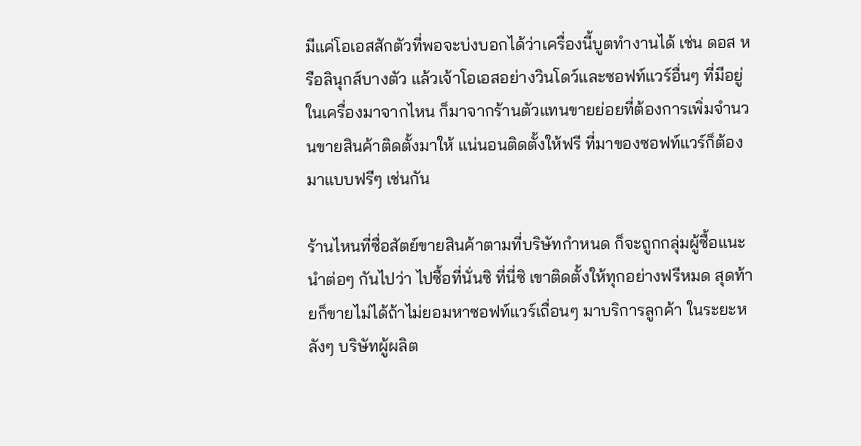มีแค่โอเอสสักตัวที่พอจะบ่งบอกได้ว่าเครื่องนี้บูตทำงานได้ เช่น ดอส หรือลินุกส์บางตัว แล้วเจ้าโอเอสอย่างวินโดว์และซอฟท์แวร์อื่นๆ ที่มีอยู่ในเครื่องมาจากไหน ก็มาจากร้านตัวแทนขายย่อยที่ต้องการเพิ่มจำนวนขายสินค้าติดตั้งมาให้ แน่นอนติดตั้งให้ฟรี ที่มาของซอฟท์แวร์ก็ต้องมาแบบฟรีๆ เช่นกัน

ร้านไหนที่ซื่อสัตย์ขายสินค้าตามที่บริษัทกำหนด ก็จะถูกกลุ่มผู้ซื้อแนะนำต่อๆ กันไปว่า ไปซื้อที่นั่นซิ ที่นี่ซิ เขาติดตั้งให้ทุกอย่างฟรีหมด สุดท้ายก็ขายไม่ได้ถ้าไม่ยอมหาซอฟท์แวร์เถื่อนๆ มาบริการลูกค้า ในระยะหลังๆ บริษัทผู้ผลิต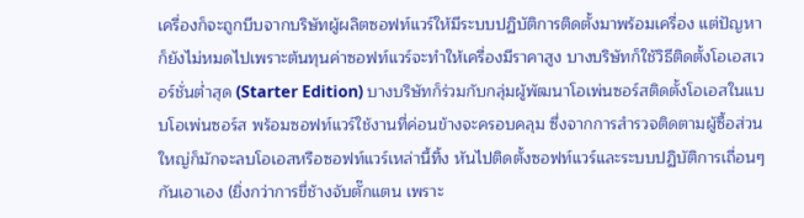เครื่องก็จะถูกบีบจากบริษัทผู้ผลิตซอฟท์แวร์ให้มีระบบปฏิบัติการติดตั้งมาพร้อมเครื่อง แต่ปัญหาก็ยังไม่หมดไปเพราะต้นทุนค่าซอฟท์แวร์จะทำให้เครื่องมีราคาสูง บางบริษัทก็ใช้วิธีติดตั้งโอเอสเวอร์ชั่นต่ำสุด (Starter Edition) บางบริษัทก็ร่วมกับกลุ่มผู้พัฒนาโอเพ่นซอร์สติดตั้งโอเอสในแบบโอเพ่นซอร์ส พร้อมซอฟท์แวร์ใช้งานที่ค่อนข้างจะครอบคลุม ซึ่งจากการสำรวจติดตามผู้ซื้อส่วนใหญ่ก็มักจะลบโอเอสหรือซอฟท์แวร์เหล่านี้ทิ้ง หันไปติดตั้งซอฟท์แวร์และระบบปฏิบัติการเถื่อนๆ กันเอาเอง (ยิ่งกว่าการขี่ช้างจับตั๊กแตน เพราะ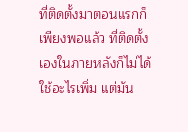ที่ติดตั้งมาตอนแรกก็เพียงพอแล้ว ที่ติดตั้งเองในภายหลังก็ไม่ได้ใช้อะไรเพิ่ม แต่มัน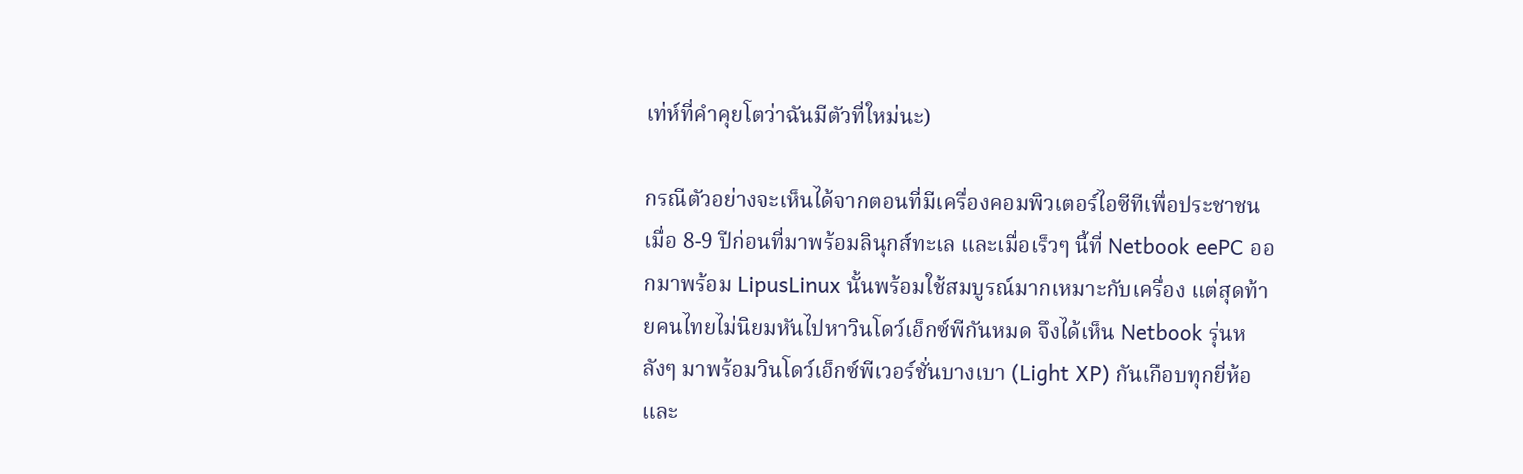เท่ห์ที่คำคุยโตว่าฉันมีตัวที่ใหม่นะ)

กรณีตัวอย่างจะเห็นได้จากตอนที่มีเครื่องคอมพิวเตอร์ไอซีทีเพื่อประชาชนเมื่อ 8-9 ปีก่อนที่มาพร้อมลินุกส์ทะเล และเมื่อเร็วๆ นี้ที่ Netbook eePC ออกมาพร้อม LipusLinux นั้นพร้อมใช้สมบูรณ์มากเหมาะกับเครื่อง แต่สุดท้ายคนไทยไม่นิยมหันไปหาวินโดว์เอ็กซ์พีกันหมด จึงได้เห็น Netbook รุ่นหลังๆ มาพร้อมวินโดว์เอ็กซ์พีเวอร์ชั่นบางเบา (Light XP) กันเกือบทุกยี่ห้อ และ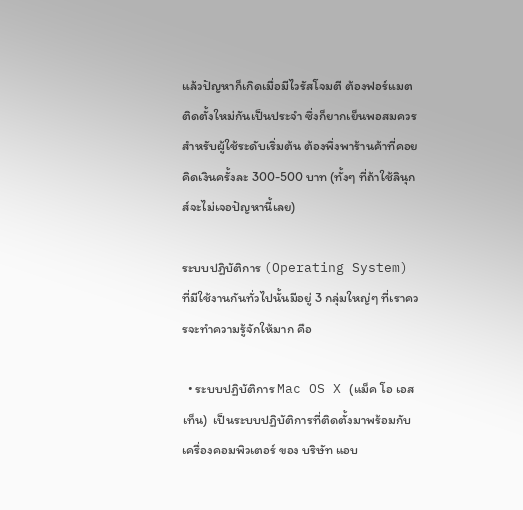แล้วปัญหาก็เกิดเมื่อมีไวรัสโจมตี ต้องฟอร์แมตติดตั้งใหม่กันเป็นประจำ ซึ่งก็ยากเย็นพอสมควรสำหรับผู้ใช้ระดับเริ่มต้น ต้องพึ่งพาร้านค้าที่คอยคิดเงินครั้งละ 300-500 บาท (ทั้งๆ ที่ถ้าใช้ลินุกส์จะไม่เจอปัญหานี้เลย)

ระบบปฏิบัติการ (Operating System) ที่มีใช้งานกันทั่วไปนั้นมีอยู่ 3 กลุ่มใหญ่ๆ ที่เราควรจะทำความรู้จักให้มาก คือ

  • ระบบปฏิบัติการ Mac OS X (แม็ค โอ เอส เท็น)  เป็นระบบปฏิบัติการที่ติดตั้งมาพร้อมกับเครื่องคอมพิวเตอร์ ของ บริษัท แอบ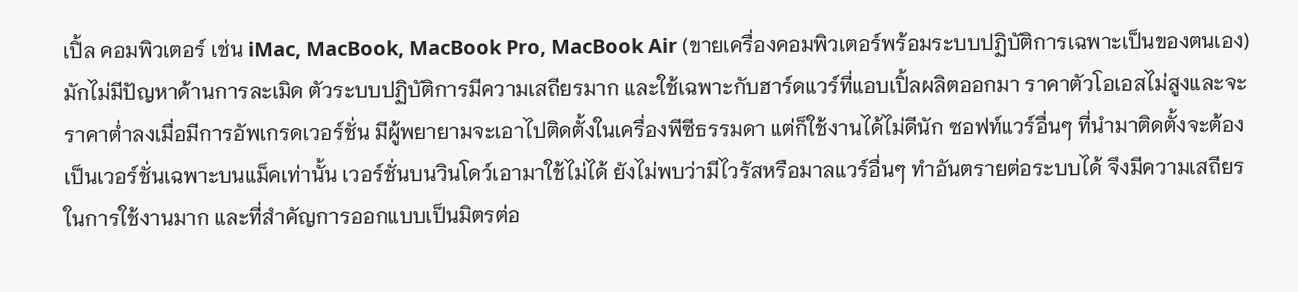เปิ้ล คอมพิวเตอร์ เช่น iMac, MacBook, MacBook Pro, MacBook Air (ขายเครื่องคอมพิวเตอร์พร้อมระบบปฏิบัติการเฉพาะเป็นของตนเอง) มักไม่มีปัญหาด้านการละเมิด ตัวระบบปฏิบัติการมีความเสถียรมาก และใช้เฉพาะกับฮาร์ดแวร์ที่แอบเปิ้ลผลิตออกมา ราคาตัวโอเอสไม่สูงและจะราคาต่ำลงเมื่อมีการอัพเกรดเวอร์ชั่น มีผู้พยายามจะเอาไปติดตั้งในเครื่องพีซีธรรมดา แต่ก็ใช้งานได้ไม่ดีนัก ซอฟท์แวร์อื่นๆ ที่นำมาติดตั้งจะต้องเป็นเวอร์ชั่นเฉพาะบนแม็คเท่านั้น เวอร์ชั่นบนวินโดว์เอามาใช้ไม่ได้ ยังไม่พบว่ามีไวรัสหรือมาลแวร์อื่นๆ ทำอันตรายต่อระบบได้ จึงมีความเสถียรในการใช้งานมาก และที่สำคัญการออกแบบเป็นมิตรต่อ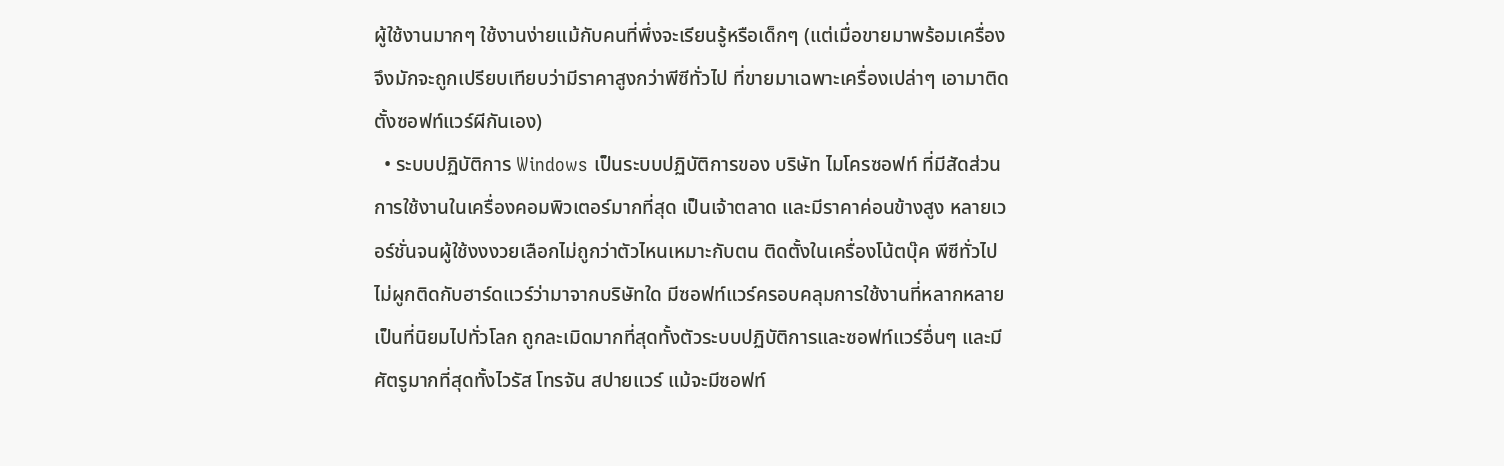ผู้ใช้งานมากๆ ใช้งานง่ายแม้กับคนที่พึ่งจะเรียนรู้หรือเด็กๆ (แต่เมื่อขายมาพร้อมเครื่อง จึงมักจะถูกเปรียบเทียบว่ามีราคาสูงกว่าพีซีทั่วไป ที่ขายมาเฉพาะเครื่องเปล่าๆ เอามาติดตั้งซอฟท์แวร์ผีกันเอง)
  • ระบบปฏิบัติการ Windows เป็นระบบปฏิบัติการของ บริษัท ไมโครซอฟท์ ที่มีสัดส่วนการใช้งานในเครื่องคอมพิวเตอร์มากที่สุด เป็นเจ้าตลาด และมีราคาค่อนข้างสูง หลายเวอร์ชั่นจนผู้ใช้งงงวยเลือกไม่ถูกว่าตัวไหนเหมาะกับตน ติดตั้งในเครื่องโน้ตบุ๊ค พีซีทั่วไป ไม่ผูกติดกับฮาร์ดแวร์ว่ามาจากบริษัทใด มีซอฟท์แวร์ครอบคลุมการใช้งานที่หลากหลาย เป็นที่นิยมไปทั่วโลก ถูกละเมิดมากที่สุดทั้งตัวระบบปฏิบัติการและซอฟท์แวร์อื่นๆ และมีศัตรูมากที่สุดทั้งไวรัส โทรจัน สปายแวร์ แม้จะมีซอฟท์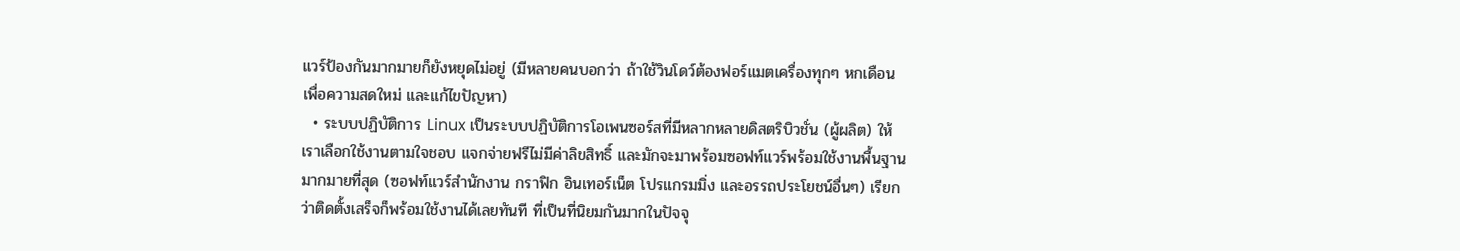แวร์ป้องกันมากมายก็ยังหยุดไม่อยู่ (มีหลายคนบอกว่า ถ้าใช้วินโดว์ต้องฟอร์แมตเครื่องทุกๆ หกเดือนเพื่อความสดใหม่ และแก้ไขปัญหา)
  • ระบบปฏิบัติการ Linux เป็นระบบปฏิบัติการโอเพนซอร์สที่มีหลากหลายดิสตริบิวชั่น (ผู้ผลิต) ให้เราเลือกใช้งานตามใจชอบ แจกจ่ายฟรีไม่มีค่าลิขสิทธิ์ และมักจะมาพร้อมซอฟท์แวร์พร้อมใช้งานพื้นฐานมากมายที่สุด (ซอฟท์แวร์สำนักงาน กราฟิก อินเทอร์เน็ต โปรแกรมมิ่ง และอรรถประโยชน์อื่นๆ) เรียกว่าติดตั้งเสร็จก็พร้อมใช้งานได้เลยทันที ที่เป็นที่นิยมกันมากในปัจจุ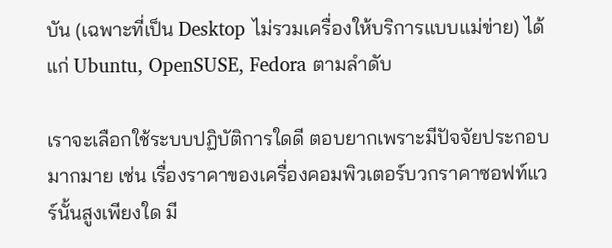บัน (เฉพาะที่เป็น Desktop ไม่รวมเครื่องให้บริการแบบแม่ข่าย) ได้แก่ Ubuntu, OpenSUSE, Fedora ตามลำดับ

เราจะเลือกใช้ระบบปฏิบัติการใดดี ตอบยากเพราะมีปัจจัยประกอบมากมาย เช่น เรื่องราคาของเครื่องคอมพิวเตอร์บวกราคาซอฟท์แวร์นั้นสูงเพียงใด มี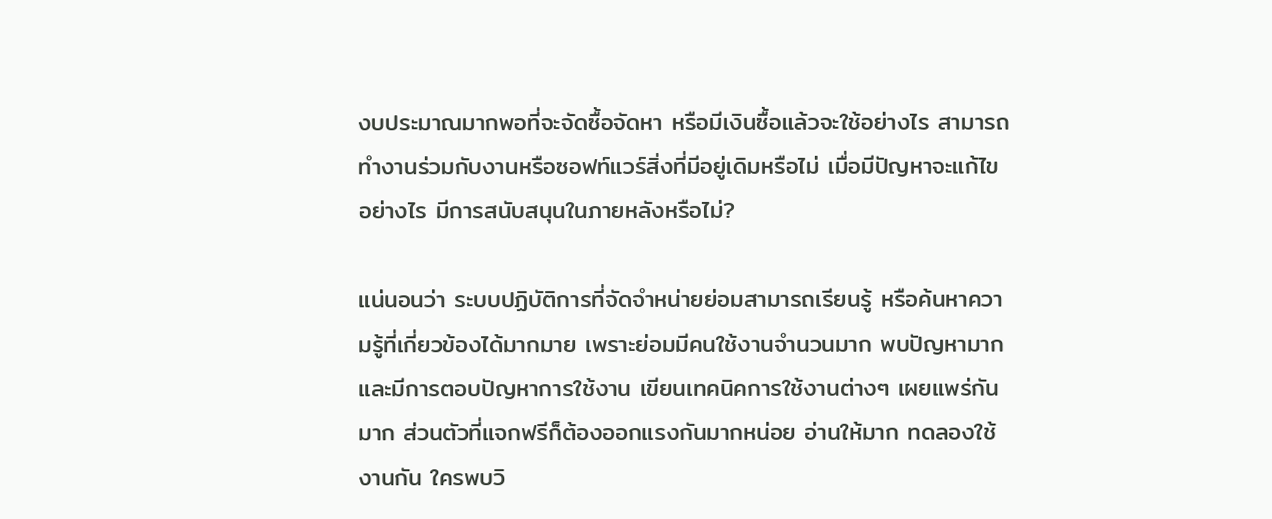งบประมาณมากพอที่จะจัดซื้อจัดหา หรือมีเงินซื้อแล้วจะใช้อย่างไร สามารถทำงานร่วมกับงานหรือซอฟท์แวร์สิ่งที่มีอยู่เดิมหรือไม่ เมื่อมีปัญหาจะแก้ไขอย่างไร มีการสนับสนุนในภายหลังหรือไม่?

แน่นอนว่า ระบบปฏิบัติการที่จัดจำหน่ายย่อมสามารถเรียนรู้ หรือค้นหาความรู้ที่เกี่ยวข้องได้มากมาย เพราะย่อมมีคนใช้งานจำนวนมาก พบปัญหามาก และมีการตอบปัญหาการใช้งาน เขียนเทคนิคการใช้งานต่างๆ เผยแพร่กันมาก ส่วนตัวที่แจกฟรีก็ต้องออกแรงกันมากหน่อย อ่านให้มาก ทดลองใช้งานกัน ใครพบวิ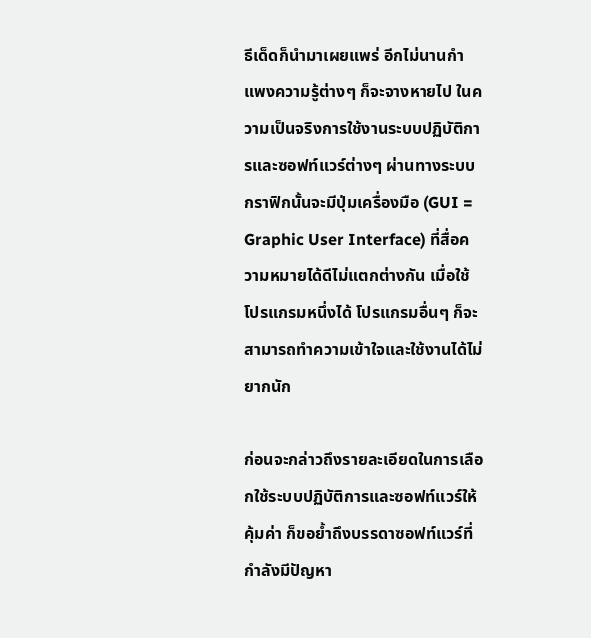ธีเด็ดก็นำมาเผยแพร่ อีกไม่นานกำแพงความรู้ต่างๆ ก็จะจางหายไป ในความเป็นจริงการใช้งานระบบปฏิบัติการและซอฟท์แวร์ต่างๆ ผ่านทางระบบกราฟิกนั้นจะมีปุ่มเครื่องมือ (GUI = Graphic User Interface) ที่สื่อความหมายได้ดีไม่แตกต่างกัน เมื่อใช้โปรแกรมหนึ่งได้ โปรแกรมอื่นๆ ก็จะสามารถทำความเข้าใจและใช้งานได้ไม่ยากนัก

ก่อนจะกล่าวถึงรายละเอียดในการเลือกใช้ระบบปฏิบัติการและซอฟท์แวร์ให้คุ้มค่า ก็ขอย้ำถึงบรรดาซอฟท์แวร์ที่กำลังมีปัญหา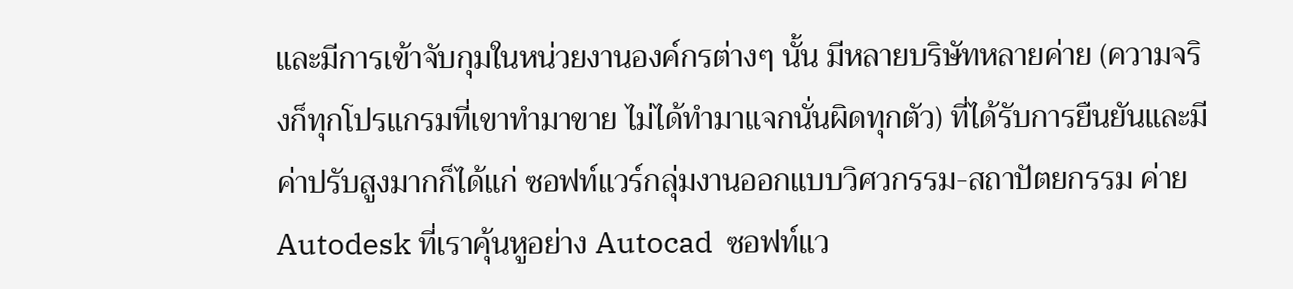และมีการเข้าจับกุมในหน่วยงานองค์กรต่างๆ นั้น มีหลายบริษัทหลายค่าย (ความจริงก็ทุกโปรแกรมที่เขาทำมาขาย ไม่ได้ทำมาแจกนั่นผิดทุกตัว) ที่ได้รับการยืนยันและมีค่าปรับสูงมากก็ได้แก่ ซอฟท์แวร์กลุ่มงานออกแบบวิศวกรรม-สถาปัตยกรรม ค่าย Autodesk ที่เราคุ้นหูอย่าง Autocad  ซอฟท์แว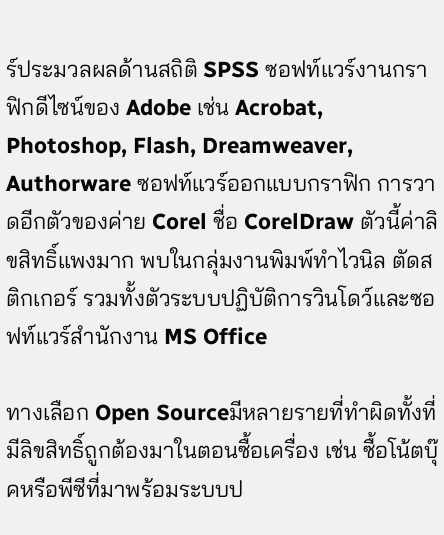ร์ประมวลผลด้านสถิติ SPSS ซอฟท์แวร์งานกราฟิกดีไซน์ของ Adobe เช่น Acrobat, Photoshop, Flash, Dreamweaver, Authorware ซอฟท์แวร์ออกแบบกราฟิก การวาดอีกตัวของค่าย Corel ชื่อ CorelDraw ตัวนี้ค่าลิขสิทธิ์แพงมาก พบในกลุ่มงานพิมพ์ทำไวนิล ตัดสติกเกอร์ รวมทั้งตัวระบบปฏิบัติการวินโดว์และซอฟท์แวร์สำนักงาน MS Office

ทางเลือก Open Sourceมีหลายรายที่ทำผิดทั้งที่มีลิขสิทธิ์ถูกต้องมาในตอนซื้อเครื่อง เช่น ซื้อโน้ตบุ๊คหรือพีซีที่มาพร้อมระบบป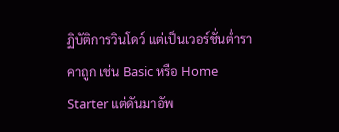ฏิบัติการวินโดว์ แต่เป็นเวอร์ชั่นต่ำราคาถูก เช่น Basic หรือ Home Starter แต่ดันมาอัพ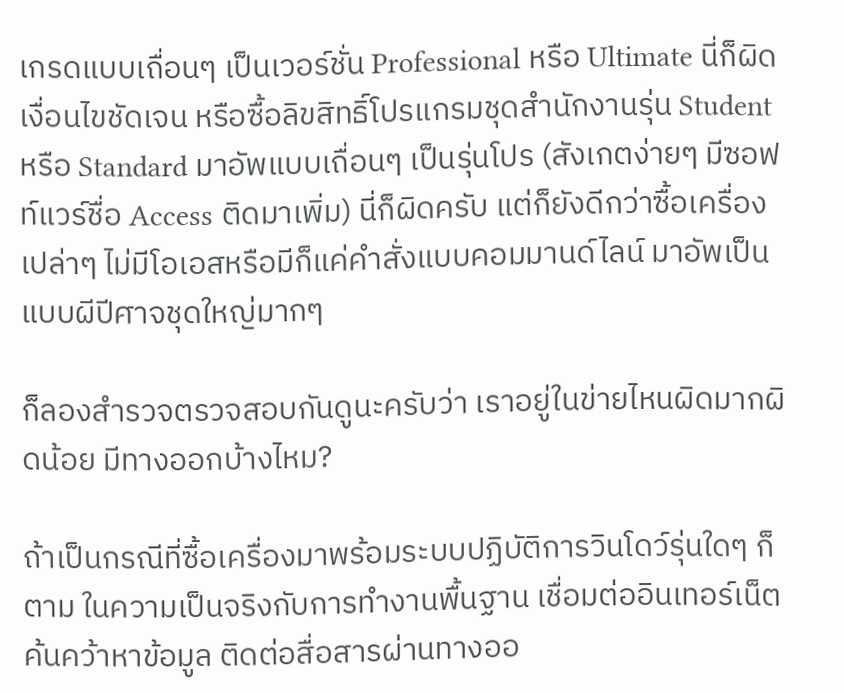เกรดแบบเถื่อนๆ เป็นเวอร์ชั่น Professional หรือ Ultimate นี่ก็ผิดเงื่อนไขชัดเจน หรือซื้อลิขสิทธิ์โปรแกรมชุดสำนักงานรุ่น Student หรือ Standard มาอัพแบบเถื่อนๆ เป็นรุ่นโปร (สังเกตง่ายๆ มีซอฟท์แวร์ชื่อ Access ติดมาเพิ่ม) นี่ก็ผิดครับ แต่ก็ยังดีกว่าซื้อเครื่องเปล่าๆ ไม่มีโอเอสหรือมีก็แค่คำสั่งแบบคอมมานด์ไลน์ มาอัพเป็นแบบผีปีศาจชุดใหญ่มากๆ

ก็ลองสำรวจตรวจสอบกันดูนะครับว่า เราอยู่ในข่ายไหนผิดมากผิดน้อย มีทางออกบ้างไหม?

ถ้าเป็นกรณีที่ซื้อเครื่องมาพร้อมระบบปฏิบัติการวินโดว์รุ่นใดๆ ก็ตาม ในความเป็นจริงกับการทำงานพื้นฐาน เชื่อมต่ออินเทอร์เน็ต ค้นคว้าหาข้อมูล ติดต่อสื่อสารผ่านทางออ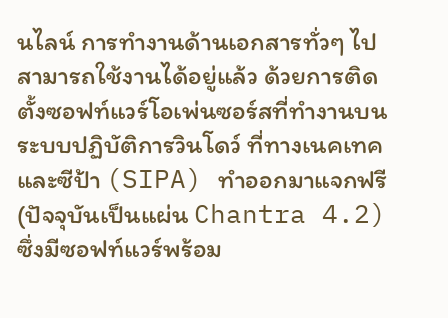นไลน์ การทำงานด้านเอกสารทั่วๆ ไป สามารถใช้งานได้อยู่แล้ว ด้วยการติดตั้งซอฟท์แวร์โอเพ่นซอร์สที่ทำงานบนระบบปฏิบัติการวินโดว์ ที่ทางเนคเทคและซีป้า (SIPA) ทำออกมาแจกฟรี (ปัจจุบันเป็นแผ่น Chantra 4.2) ซึ่งมีซอฟท์แวร์พร้อม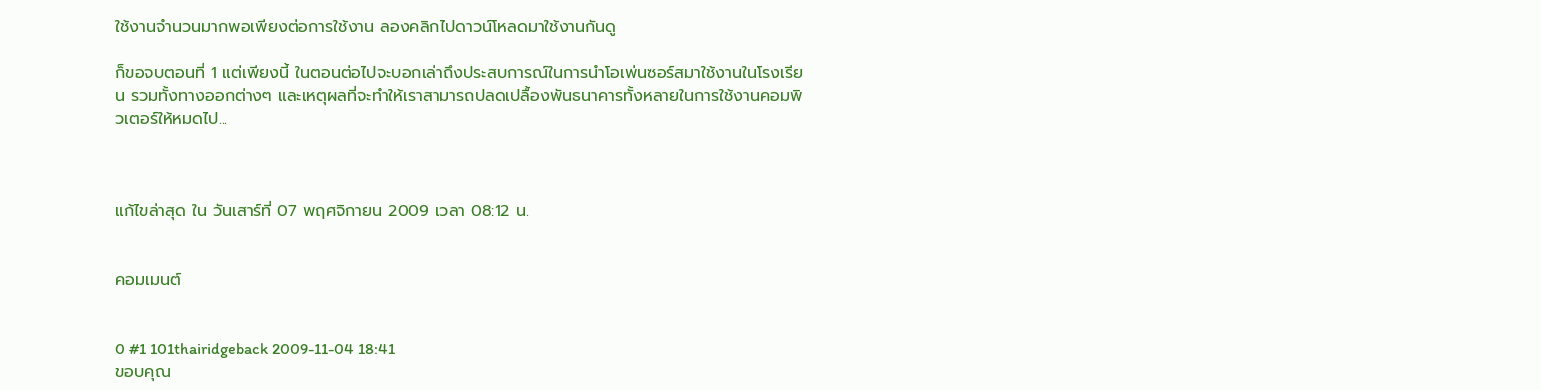ใช้งานจำนวนมากพอเพียงต่อการใช้งาน ลองคลิกไปดาวน์โหลดมาใช้งานกันดู

ก็ขอจบตอนที่ 1 แต่เพียงนี้ ในตอนต่อไปจะบอกเล่าถึงประสบการณ์ในการนำโอเพ่นซอร์สมาใช้งานในโรงเรียน รวมทั้งทางออกต่างๆ และเหตุผลที่จะทำให้เราสามารถปลดเปลื้องพันธนาคารทั้งหลายในการใช้งานคอมพิวเตอร์ให้หมดไป...



แก้ไขล่าสุด ใน วันเสาร์ที่ 07 พฤศจิกายน 2009 เวลา 08:12 น.


คอมเมนต์


0 #1 101thairidgeback 2009-11-04 18:41
ขอบคุณ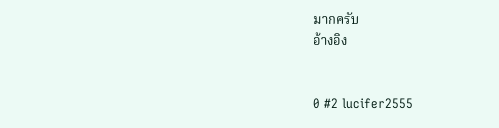มากครับ
อ้างอิง


0 #2 lucifer2555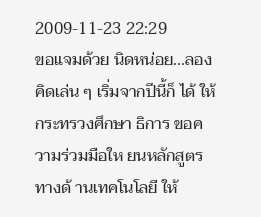2009-11-23 22:29
ขอแจมด้วย นิดหน่อย...ลองคิดเล่น ๆ เริ่มจากปีนี้ก็ ได้ ให้กระทรวงศึกษา ธิการ ขอความร่วมมือให ยนหลักสูตรทางด้ านเทคโนโลยี ให้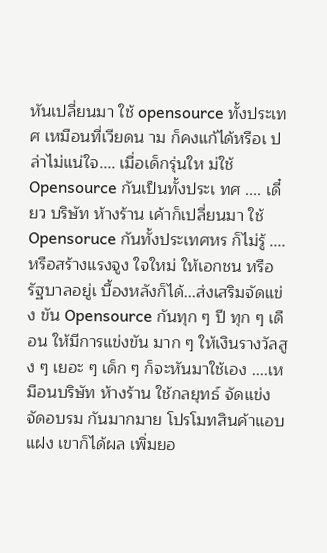หันเปลี่ยนมา ใช้ opensource ทั้งประเทศ เหมือนที่เวียดน าม ก็คงแก้ได้หรือเ ปล่าไม่แน่ใจ.... เมื่อเด็กรุ่นให ม่ใช้ Opensource กันเป็นทั้งประเ ทศ .... เดี๋ยว บริษัท ห้างร้าน เค้าก็เปลี่ยนมา ใช้ Opensoruce กันทั้งประเทศหร ก็ไม่รู้ ....หรือสร้างแรงจูง ใจใหม่ ให้เอกชน หรือรัฐบาลอยู่เ บื้องหลังก็ได้...ส่งเสริมจัดแข่ง ขัน Opensource กันทุก ๆ ปี ทุก ๆ เดือน ให้มีการแข่งขัน มาก ๆ ให้เงินรางวัลสู ง ๆ เยอะ ๆ เด็ก ๆ ก็จะหันมาใช้เอง ....เหมือนบริษัท ห้างร้าน ใช้กลยุทธ์ จัดแข่ง จัดอบรม กันมากมาย โปรโมทสินค้าแอบ แฝง เขาก็ได้ผล เพิ่มยอ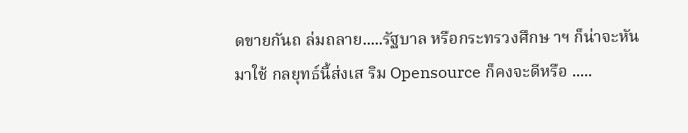ดขายกันถ ล่มถลาย.....รัฐบาล หรือกระทรวงศึกษ าฯ ก็น่าจะหันมาใช้ กลยุทธ์นี้ส่งเส ริม Opensource ก็คงจะดีหรือ .....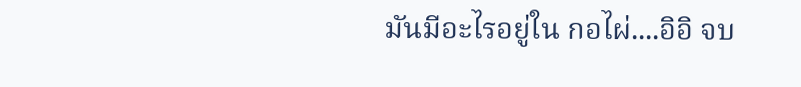มันมีอะไรอยู่ใน กอไผ่....อิอิ จบ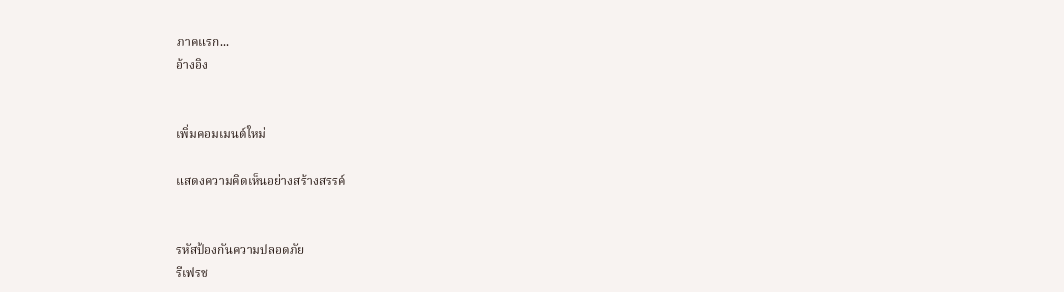ภาคแรก...
อ้างอิง


เพิ่มคอมเมนต์ใหม่

แสดงความคิดเห็นอย่างสร้างสรรค์


รหัสป้องกันความปลอดภัย
รีเฟรช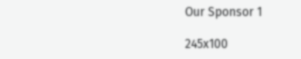Our Sponsor 1

245x100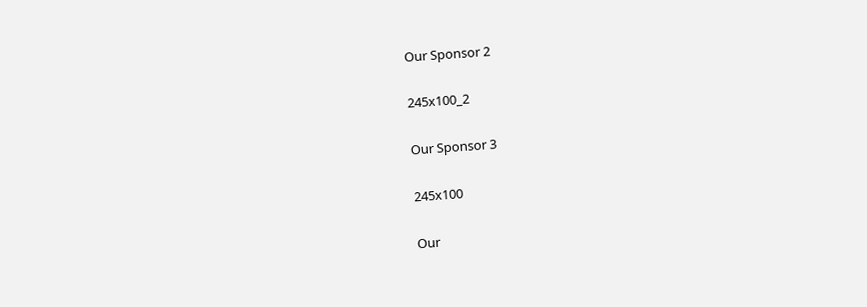Our Sponsor 2

245x100_2

Our Sponsor 3

245x100

Our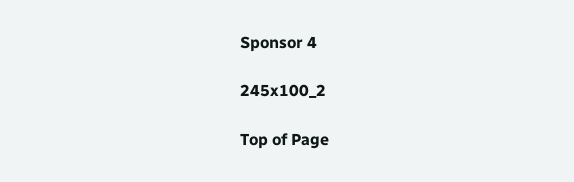Sponsor 4

245x100_2

Top of Page